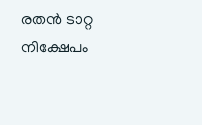രതന്‍ ടാറ്റ നിക്ഷേപം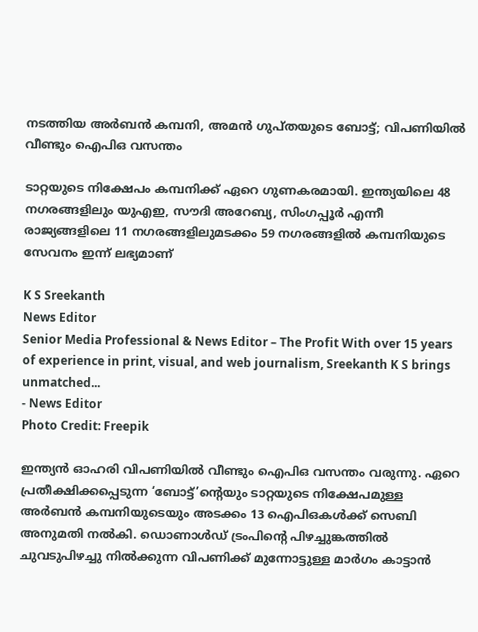നടത്തിയ അര്‍ബന്‍ കമ്പനി, അമന്‍ ഗുപ്തയുടെ ബോട്ട്; വിപണിയില്‍ വീണ്ടും ഐപിഒ വസന്തം

ടാറ്റയുടെ നിക്ഷേപം കമ്പനിക്ക് ഏറെ ഗുണകരമായി. ഇന്ത്യയിലെ 48 നഗരങ്ങളിലും യുഎഇ, സൗദി അറേബ്യ, സിംഗപ്പൂര്‍ എന്നീ രാജ്യങ്ങളിലെ 11 നഗരങ്ങളിലുമടക്കം 59 നഗരങ്ങളില്‍ കമ്പനിയുടെ സേവനം ഇന്ന് ലഭ്യമാണ്

K S Sreekanth
News Editor
Senior Media Professional & News Editor – The Profit With over 15 years of experience in print, visual, and web journalism, Sreekanth K S brings unmatched...
- News Editor
Photo Credit: Freepik

ഇന്ത്യന്‍ ഓഹരി വിപണിയില്‍ വീണ്ടും ഐപിഒ വസന്തം വരുന്നു. ഏറെ പ്രതീക്ഷിക്കപ്പെടുന്ന ‘ബോട്ട്’ന്റെയും ടാറ്റയുടെ നിക്ഷേപമുള്ള അര്‍ബന്‍ കമ്പനിയുടെയും അടക്കം 13 ഐപിഒകള്‍ക്ക് സെബി അനുമതി നല്‍കി. ഡൊണാള്‍ഡ് ട്രംപിന്റെ പിഴച്ചുങ്കത്തില്‍ ചുവടുപിഴച്ചു നില്‍ക്കുന്ന വിപണിക്ക് മുന്നോട്ടുള്ള മാര്‍ഗം കാട്ടാന്‍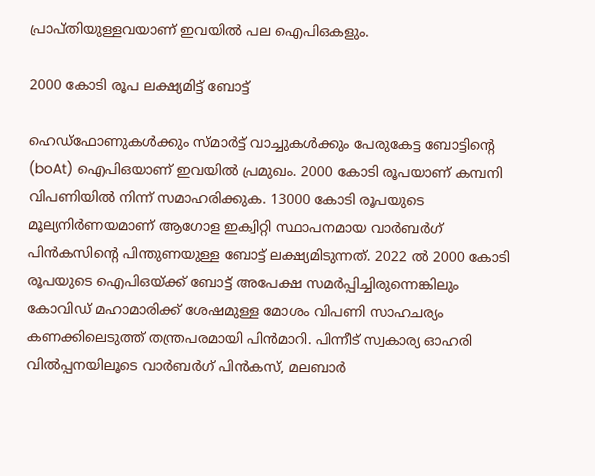പ്രാപ്തിയുള്ളവയാണ് ഇവയില്‍ പല ഐപിഒകളും.

2000 കോടി രൂപ ലക്ഷ്യമിട്ട് ബോട്ട്

ഹെഡ്ഫോണുകള്‍ക്കും സ്മാര്‍ട്ട് വാച്ചുകള്‍ക്കും പേരുകേട്ട ബോട്ടിന്റെ (boAt) ഐപിഒയാണ് ഇവയില്‍ പ്രമുഖം. 2000 കോടി രൂപയാണ് കമ്പനി വിപണിയില്‍ നിന്ന് സമാഹരിക്കുക. 13000 കോടി രൂപയുടെ മൂല്യനിര്‍ണയമാണ് ആഗോള ഇക്വിറ്റി സ്ഥാപനമായ വാര്‍ബര്‍ഗ് പിന്‍കസിന്റെ പിന്തുണയുള്ള ബോട്ട് ലക്ഷ്യമിടുന്നത്. 2022 ല്‍ 2000 കോടി രൂപയുടെ ഐപിഒയ്ക്ക് ബോട്ട് അപേക്ഷ സമര്‍പ്പിച്ചിരുന്നെങ്കിലും കോവിഡ് മഹാമാരിക്ക് ശേഷമുള്ള മോശം വിപണി സാഹചര്യം കണക്കിലെടുത്ത് തന്ത്രപരമായി പിന്‍മാറി. പിന്നീട് സ്വകാര്യ ഓഹരി വില്‍പ്പനയിലൂടെ വാര്‍ബര്‍ഗ് പിന്‍കസ്, മലബാര്‍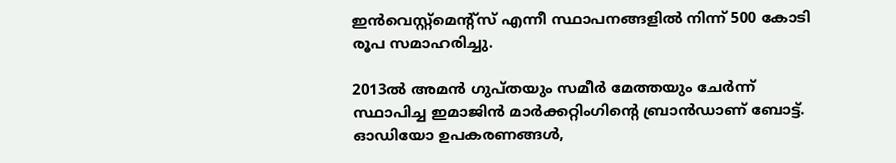ഇന്‍വെസ്റ്റ്മെന്റ്സ് എന്നീ സ്ഥാപനങ്ങളില്‍ നിന്ന് 500 കോടി രൂപ സമാഹരിച്ചു.

2013ല്‍ അമന്‍ ഗുപ്തയും സമീര്‍ മേത്തയും ചേര്‍ന്ന് സ്ഥാപിച്ച ഇമാജിന്‍ മാര്‍ക്കറ്റിംഗിന്റെ ബ്രാന്‍ഡാണ് ബോട്ട്. ഓഡിയോ ഉപകരണങ്ങള്‍,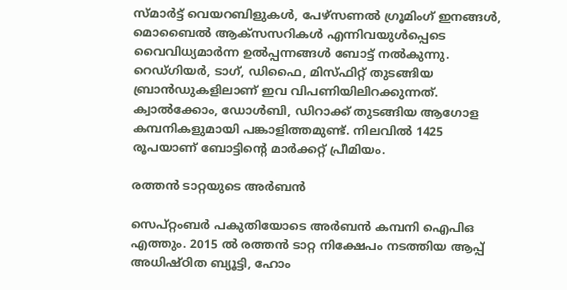സ്മാര്‍ട്ട് വെയറബിളുകള്‍, പേഴ്സണല്‍ ഗ്രൂമിംഗ് ഇനങ്ങള്‍, മൊബൈല്‍ ആക്സസറികള്‍ എന്നിവയുള്‍പ്പെടെ വൈവിധ്യമാര്‍ന്ന ഉല്‍പ്പന്നങ്ങള്‍ ബോട്ട് നല്‍കുന്നു. റെഡ്ഗിയര്‍, ടാഗ്, ഡിഫൈ, മിസ്ഫിറ്റ് തുടങ്ങിയ ബ്രാന്‍ഡുകളിലാണ് ഇവ വിപണിയിലിറക്കുന്നത്. ക്വാല്‍ക്കോം, ഡോള്‍ബി, ഡിറാക്ക് തുടങ്ങിയ ആഗോള കമ്പനികളുമായി പങ്കാളിത്തമുണ്ട്. നിലവില്‍ 1425 രൂപയാണ് ബോട്ടിന്റെ മാര്‍ക്കറ്റ് പ്രീമിയം.

രത്തന്‍ ടാറ്റയുടെ അര്‍ബന്‍

സെപ്റ്റംബര്‍ പകുതിയോടെ അര്‍ബന്‍ കമ്പനി ഐപിഒ എത്തും. 2015 ല്‍ രത്തന്‍ ടാറ്റ നിക്ഷേപം നടത്തിയ ആപ്പ് അധിഷ്ഠിത ബ്യൂട്ടി, ഹോം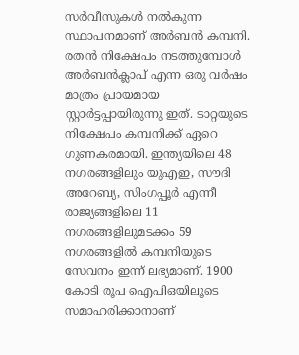സര്‍വീസുകള്‍ നല്‍കുന്ന സ്ഥാപനമാണ് അര്‍ബന്‍ കമ്പനി. രതന്‍ നിക്ഷേപം നടത്തുമ്പോള്‍ അര്‍ബന്‍ക്ലാപ് എന്ന ഒരു വര്‍ഷം മാത്രം പ്രായമായ സ്റ്റാര്‍ട്ടപ്പായിരുന്നു ഇത്. ടാറ്റയുടെ നിക്ഷേപം കമ്പനിക്ക് ഏറെ ഗുണകരമായി. ഇന്ത്യയിലെ 48 നഗരങ്ങളിലും യുഎഇ, സൗദി അറേബ്യ, സിംഗപ്പൂര്‍ എന്നീ രാജ്യങ്ങളിലെ 11 നഗരങ്ങളിലുമടക്കം 59 നഗരങ്ങളില്‍ കമ്പനിയുടെ സേവനം ഇന്ന് ലഭ്യമാണ്. 1900 കോടി രൂപ ഐപിഒയിലൂടെ സമാഹരിക്കാനാണ്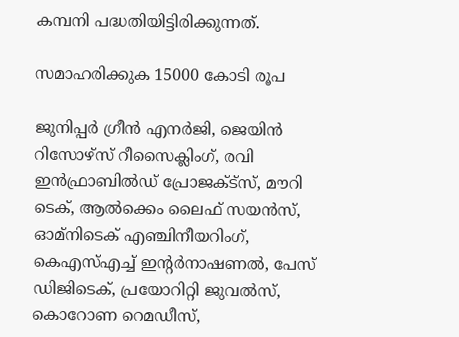കമ്പനി പദ്ധതിയിട്ടിരിക്കുന്നത്.

സമാഹരിക്കുക 15000 കോടി രൂപ

ജുനിപ്പര്‍ ഗ്രീന്‍ എനര്‍ജി, ജെയിന്‍ റിസോഴ്സ് റീസൈക്ലിംഗ്, രവി ഇന്‍ഫ്രാബില്‍ഡ് പ്രോജക്ട്സ്, മൗറി ടെക്, ആല്‍ക്കെം ലൈഫ് സയന്‍സ്, ഓമ്നിടെക് എഞ്ചിനീയറിംഗ്, കെഎസ്എച്ച് ഇന്റര്‍നാഷണല്‍, പേസ് ഡിജിടെക്, പ്രയോറിറ്റി ജുവല്‍സ്, കൊറോണ റെമഡീസ്,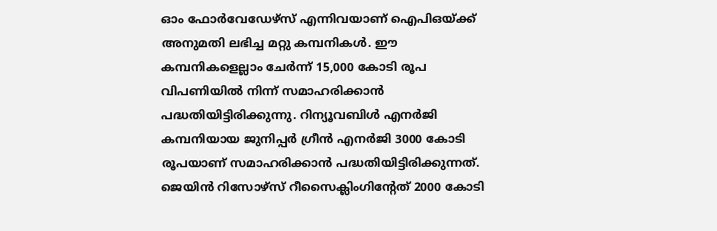ഓം ഫോര്‍വേഡേഴ്സ് എന്നിവയാണ് ഐപിഒയ്ക്ക് അനുമതി ലഭിച്ച മറ്റു കമ്പനികള്‍. ഈ കമ്പനികളെല്ലാം ചേര്‍ന്ന് 15,000 കോടി രൂപ വിപണിയില്‍ നിന്ന് സമാഹരിക്കാന്‍ പദ്ധതിയിട്ടിരിക്കുന്നു. റിന്യൂവബിള്‍ എനര്‍ജി കമ്പനിയായ ജുനിപ്പര്‍ ഗ്രീന്‍ എനര്‍ജി 3000 കോടി രൂപയാണ് സമാഹരിക്കാന്‍ പദ്ധതിയിട്ടിരിക്കുന്നത്. ജെയിന്‍ റിസോഴ്സ് റീസൈക്ലിംഗിന്റേത് 2000 കോടി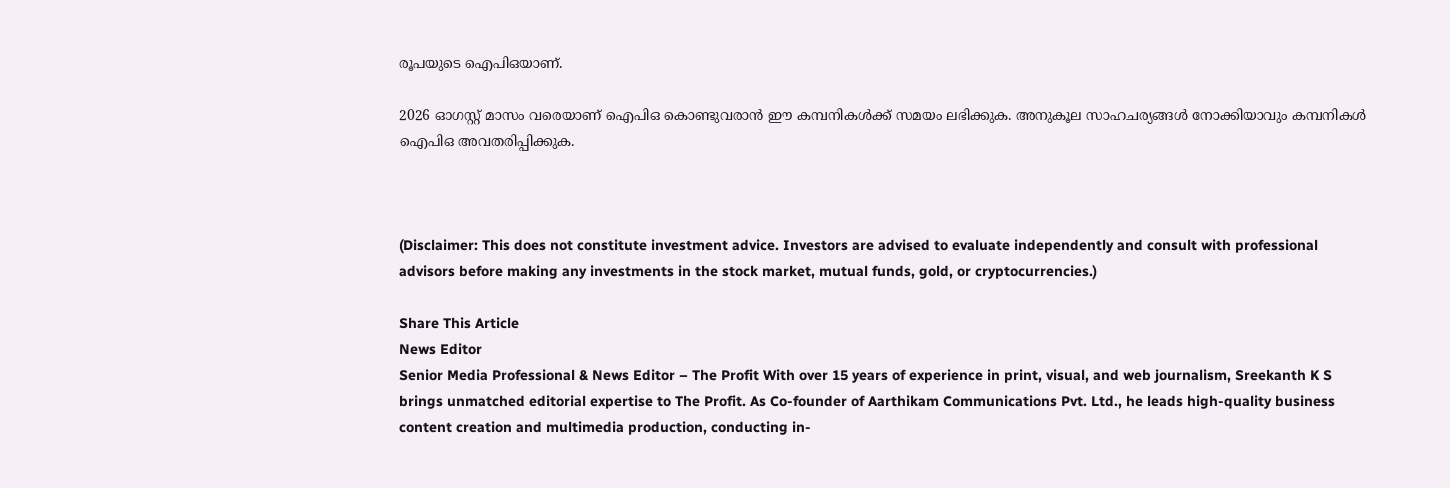രൂപയുടെ ഐപിഒയാണ്.

2026 ഓഗസ്റ്റ് മാസം വരെയാണ് ഐപിഒ കൊണ്ടുവരാന്‍ ഈ കമ്പനികള്‍ക്ക് സമയം ലഭിക്കുക. അനുകൂല സാഹചര്യങ്ങള്‍ നോക്കിയാവും കമ്പനികള്‍ ഐപിഒ അവതരിപ്പിക്കുക.



(Disclaimer: This does not constitute investment advice. Investors are advised to evaluate independently and consult with professional advisors before making any investments in the stock market, mutual funds, gold, or cryptocurrencies.)

Share This Article
News Editor
Senior Media Professional & News Editor – The Profit With over 15 years of experience in print, visual, and web journalism, Sreekanth K S brings unmatched editorial expertise to The Profit. As Co-founder of Aarthikam Communications Pvt. Ltd., he leads high-quality business content creation and multimedia production, conducting in-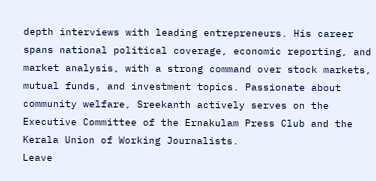depth interviews with leading entrepreneurs. His career spans national political coverage, economic reporting, and market analysis, with a strong command over stock markets, mutual funds, and investment topics. Passionate about community welfare, Sreekanth actively serves on the Executive Committee of the Ernakulam Press Club and the Kerala Union of Working Journalists.
Leave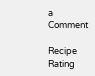a Comment

Recipe Rating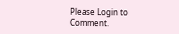Please Login to Comment.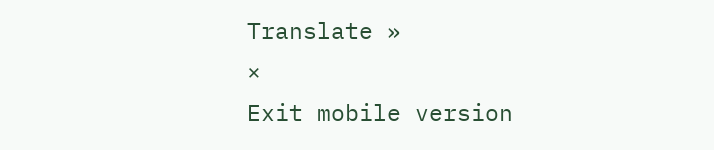Translate »
×
Exit mobile version